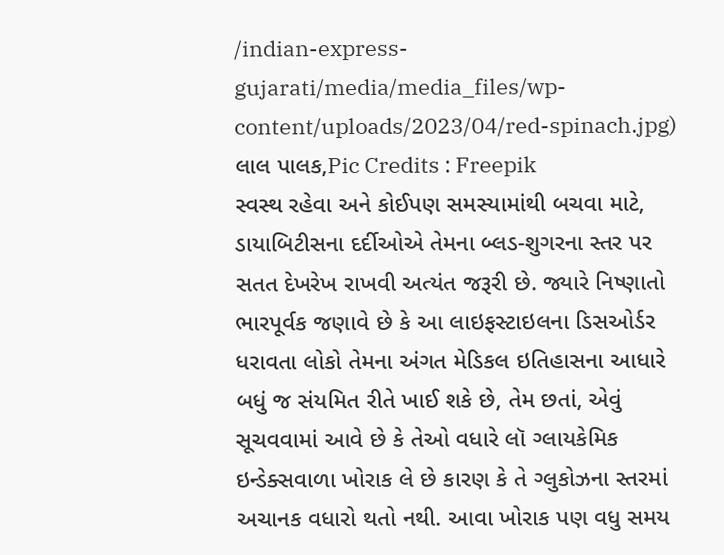/indian-express-gujarati/media/media_files/wp-content/uploads/2023/04/red-spinach.jpg)
લાલ પાલક,Pic Credits : Freepik
સ્વસ્થ રહેવા અને કોઈપણ સમસ્યામાંથી બચવા માટે, ડાયાબિટીસના દર્દીઓએ તેમના બ્લડ-શુગરના સ્તર પર સતત દેખરેખ રાખવી અત્યંત જરૂરી છે. જ્યારે નિષ્ણાતો ભારપૂર્વક જણાવે છે કે આ લાઇફસ્ટાઇલના ડિસઓર્ડર ધરાવતા લોકો તેમના અંગત મેડિકલ ઇતિહાસના આધારે બધું જ સંયમિત રીતે ખાઈ શકે છે, તેમ છતાં, એવું સૂચવવામાં આવે છે કે તેઓ વધારે લૉ ગ્લાયકેમિક ઇન્ડેક્સવાળા ખોરાક લે છે કારણ કે તે ગ્લુકોઝના સ્તરમાં અચાનક વધારો થતો નથી. આવા ખોરાક પણ વધુ સમય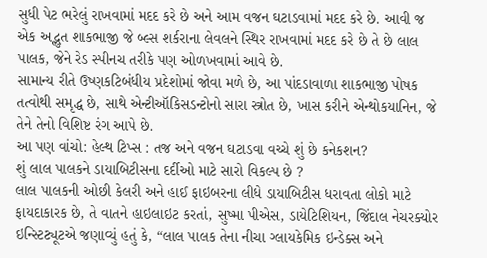સુધી પેટ ભરેલું રાખવામાં મદદ કરે છે અને આમ વજન ઘટાડવામાં મદદ કરે છે. આવી જ એક અદ્ભુત શાકભાજી જે બ્લ્સ શર્કરાના લેવલને સ્થિર રાખવામાં મદદ કરે છે તે છે લાલ પાલક, જેને રેડ સ્પીનચ તરીકે પણ ઓળખવામાં આવે છે.
સામાન્ય રીતે ઉષ્ણકટિબંધીય પ્રદેશોમાં જોવા મળે છે, આ પાંદડાવાળા શાકભાજી પોષક તત્વોથી સમૃદ્ધ છે, સાથે એન્ટીઑકિસડન્ટોનો સારા સ્ત્રોત છે, ખાસ કરીને એન્થોકયાનિન, જે તેને તેનો વિશિષ્ટ રંગ આપે છે.
આ પણ વાંચો: હેલ્થ ટિપ્સ : તજ અને વજન ઘટાડવા વચ્ચે શું છે કનેકશન?
શું લાલ પાલકને ડાયાબિટીસના દર્દીઓ માટે સારો વિકલ્પ છે ?
લાલ પાલકની ઓછી કેલરી અને હાઈ ફાઇબરના લીધે ડાયાબિટીસ ધરાવતા લોકો માટે ફાયદાકારક છે, તે વાતને હાઇલાઇટ કરતાં, સુષ્મા પીએસ, ડાયેટિશિયન, જિંદાલ નેચરક્યોર ઇન્સ્ટિટ્યૂટએ જણાવ્યું હતું કે, “લાલ પાલક તેના નીચા ગ્લાયકેમિક ઇન્ડેક્સ અને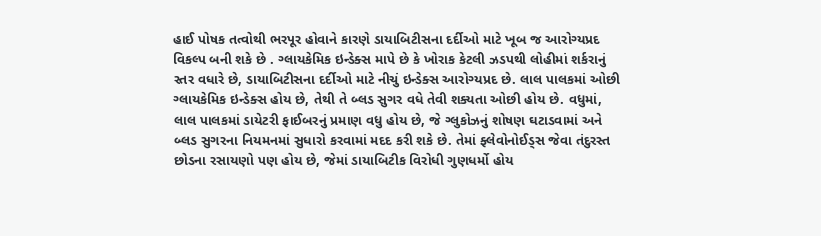હાઈ પોષક તત્વોથી ભરપૂર હોવાને કારણે ડાયાબિટીસના દર્દીઓ માટે ખૂબ જ આરોગ્યપ્રદ વિકલ્પ બની શકે છે . ગ્લાયકેમિક ઇન્ડેક્સ માપે છે કે ખોરાક કેટલી ઝડપથી લોહીમાં શર્કરાનું સ્તર વધારે છે, ડાયાબિટીસના દર્દીઓ માટે નીચું ઇન્ડેક્સ આરોગ્યપ્રદ છે. લાલ પાલકમાં ઓછી ગ્લાયકેમિક ઇન્ડેક્સ હોય છે, તેથી તે બ્લડ સુગર વધે તેવી શક્યતા ઓછી હોય છે. વધુમાં, લાલ પાલકમાં ડાયેટરી ફાઈબરનું પ્રમાણ વધુ હોય છે, જે ગ્લુકોઝનું શોષણ ઘટાડવામાં અને બ્લડ સુગરના નિયમનમાં સુધારો કરવામાં મદદ કરી શકે છે. તેમાં ફ્લેવોનોઈડ્સ જેવા તંદુરસ્ત છોડના રસાયણો પણ હોય છે, જેમાં ડાયાબિટીક વિરોધી ગુણધર્મો હોય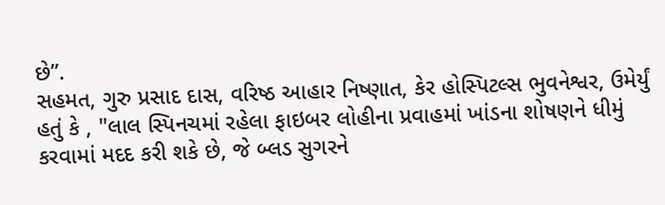છે”.
સહમત, ગુરુ પ્રસાદ દાસ, વરિષ્ઠ આહાર નિષ્ણાત, કેર હોસ્પિટલ્સ ભુવનેશ્વર, ઉમેર્યું હતું કે , "લાલ સ્પિનચમાં રહેલા ફાઇબર લોહીના પ્રવાહમાં ખાંડના શોષણને ધીમું કરવામાં મદદ કરી શકે છે, જે બ્લડ સુગરને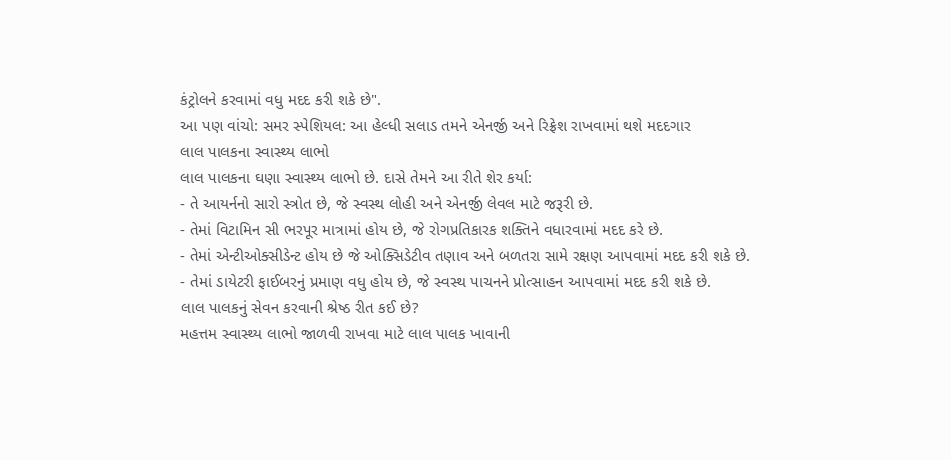કંટ્રોલને કરવામાં વધુ મદદ કરી શકે છે".
આ પણ વાંચો: સમર સ્પેશિયલ: આ હેલ્ધી સલાડ તમને એનર્જી અને રિફ્રેશ રાખવામાં થશે મદદગાર
લાલ પાલકના સ્વાસ્થ્ય લાભો
લાલ પાલકના ઘણા સ્વાસ્થ્ય લાભો છે. દાસે તેમને આ રીતે શેર કર્યા:
- તે આયર્નનો સારો સ્ત્રોત છે, જે સ્વસ્થ લોહી અને એનર્જી લેવલ માટે જરૂરી છે.
- તેમાં વિટામિન સી ભરપૂર માત્રામાં હોય છે, જે રોગપ્રતિકારક શક્તિને વધારવામાં મદદ કરે છે.
- તેમાં એન્ટીઓક્સીડેન્ટ હોય છે જે ઓક્સિડેટીવ તણાવ અને બળતરા સામે રક્ષણ આપવામાં મદદ કરી શકે છે.
- તેમાં ડાયેટરી ફાઈબરનું પ્રમાણ વધુ હોય છે, જે સ્વસ્થ પાચનને પ્રોત્સાહન આપવામાં મદદ કરી શકે છે.
લાલ પાલકનું સેવન કરવાની શ્રેષ્ઠ રીત કઈ છે?
મહત્તમ સ્વાસ્થ્ય લાભો જાળવી રાખવા માટે લાલ પાલક ખાવાની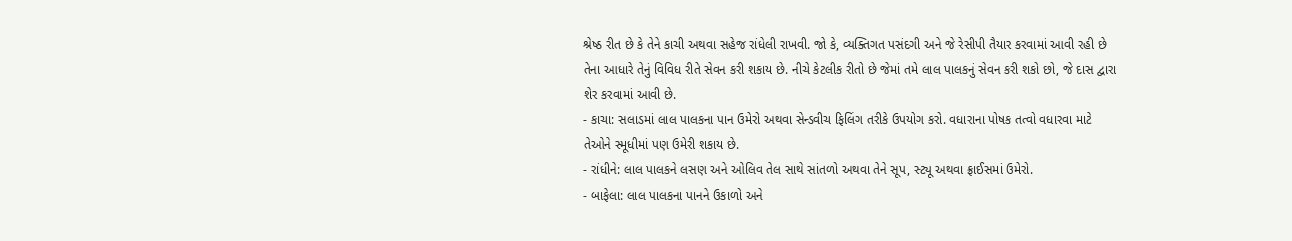શ્રેષ્ઠ રીત છે કે તેને કાચી અથવા સહેજ રાંધેલી રાખવી. જો કે, વ્યક્તિગત પસંદગી અને જે રેસીપી તૈયાર કરવામાં આવી રહી છે તેના આધારે તેનું વિવિધ રીતે સેવન કરી શકાય છે. નીચે કેટલીક રીતો છે જેમાં તમે લાલ પાલકનું સેવન કરી શકો છો, જે દાસ દ્વારા શેર કરવામાં આવી છે.
- કાચા: સલાડમાં લાલ પાલકના પાન ઉમેરો અથવા સેન્ડવીચ ફિલિંગ તરીકે ઉપયોગ કરો. વધારાના પોષક તત્વો વધારવા માટે તેઓને સ્મૂધીમાં પણ ઉમેરી શકાય છે.
- રાંધીને: લાલ પાલકને લસણ અને ઓલિવ તેલ સાથે સાંતળો અથવા તેને સૂપ, સ્ટ્યૂ અથવા ફ્રાઈસમાં ઉમેરો.
- બાફેલા: લાલ પાલકના પાનને ઉકાળો અને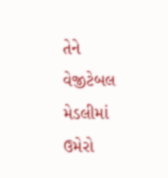તેને વેજીટેબલ મેડલીમાં ઉમેરો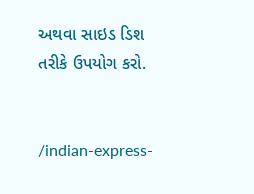અથવા સાઇડ ડિશ તરીકે ઉપયોગ કરો.


/indian-express-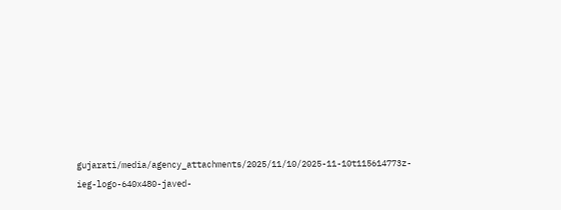gujarati/media/agency_attachments/2025/11/10/2025-11-10t115614773z-ieg-logo-640x480-javed-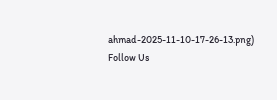ahmad-2025-11-10-17-26-13.png)
Follow Us